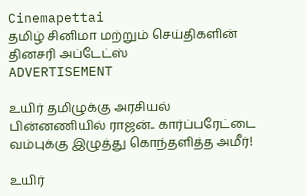Cinemapettai
தமிழ் சினிமா மற்றும் செய்திகளின் தினசரி அப்டேட்ஸ்
ADVERTISEMENT

உயிர் தமிழுக்கு அரசியல் பின்னணியில் ராஜன்.. கார்ப்பரேட்டை வம்புக்கு இழுத்து கொந்தளித்த அமீர்!

உயிர்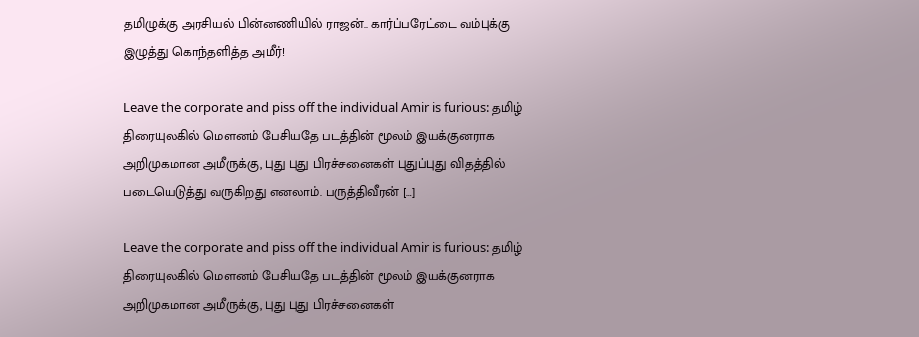தமிழுக்கு அரசியல் பின்னணியில் ராஜன்.. கார்ப்பரேட்டை வம்புக்கு இழுத்து கொந்தளித்த அமீர்!

Leave the corporate and piss off the individual Amir is furious: தமிழ் திரையுலகில் மௌனம் பேசியதே படத்தின் மூலம் இயக்குனராக அறிமுகமான அமீருக்கு, புது புது பிரச்சனைகள் புதுப்புது விதத்தில் படையெடுத்து வருகிறது எனலாம். பருத்திவீரன் […]

Leave the corporate and piss off the individual Amir is furious: தமிழ் திரையுலகில் மௌனம் பேசியதே படத்தின் மூலம் இயக்குனராக அறிமுகமான அமீருக்கு, புது புது பிரச்சனைகள்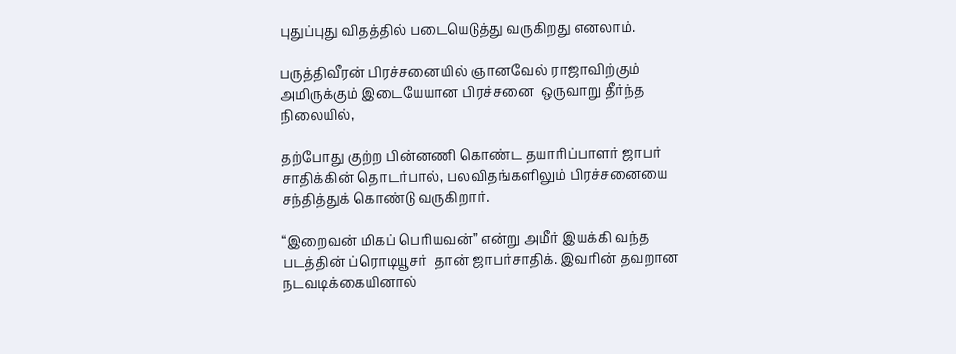புதுப்புது விதத்தில் படையெடுத்து வருகிறது எனலாம்.

பருத்திவீரன் பிரச்சனையில் ஞானவேல் ராஜாவிற்கும் அமிருக்கும் இடையேயான பிரச்சனை  ஒருவாறு தீர்ந்த நிலையில்,

தற்போது குற்ற பின்னணி கொண்ட தயாரிப்பாளர் ஜாபர் சாதிக்கின் தொடர்பால், பலவிதங்களிலும் பிரச்சனையை சந்தித்துக் கொண்டு வருகிறார்.

“இறைவன் மிகப் பெரியவன்” என்று அமீர் இயக்கி வந்த படத்தின் ப்ரொடியூசர்  தான் ஜாபர்சாதிக். இவரின் தவறான நடவடிக்கையினால்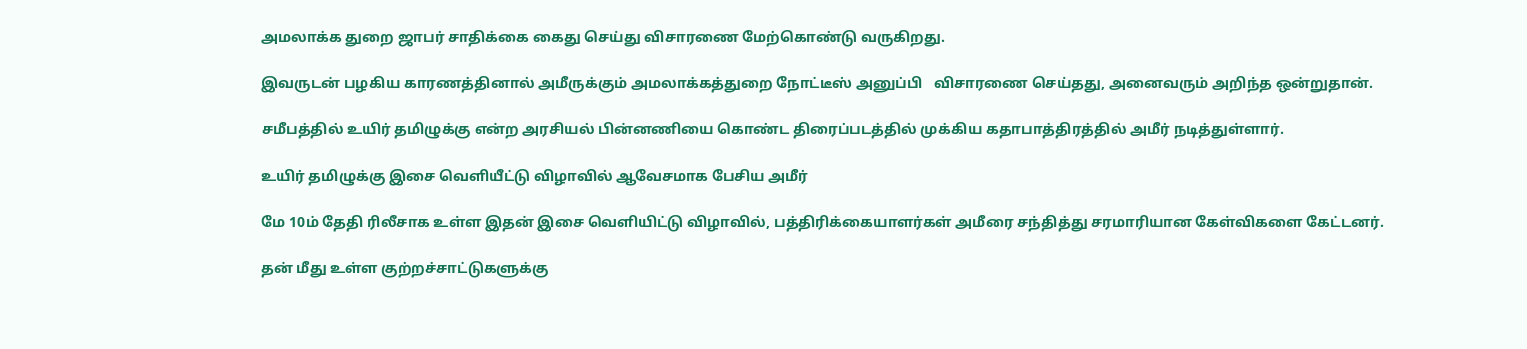அமலாக்க துறை ஜாபர் சாதிக்கை கைது செய்து விசாரணை மேற்கொண்டு வருகிறது.

இவருடன் பழகிய காரணத்தினால் அமீருக்கும் அமலாக்கத்துறை நோட்டீஸ் அனுப்பி   விசாரணை செய்தது, அனைவரும் அறிந்த ஒன்றுதான்.

சமீபத்தில் உயிர் தமிழுக்கு என்ற அரசியல் பின்னணியை கொண்ட திரைப்படத்தில் முக்கிய கதாபாத்திரத்தில் அமீர் நடித்துள்ளார்.

உயிர் தமிழுக்கு இசை வெளியீட்டு விழாவில் ஆவேசமாக பேசிய அமீர்

மே 10ம் தேதி ரிலீசாக உள்ள இதன் இசை வெளியிட்டு விழாவில், பத்திரிக்கையாளர்கள் அமீரை சந்தித்து சரமாரியான கேள்விகளை கேட்டனர்.

தன் மீது உள்ள குற்றச்சாட்டுகளுக்கு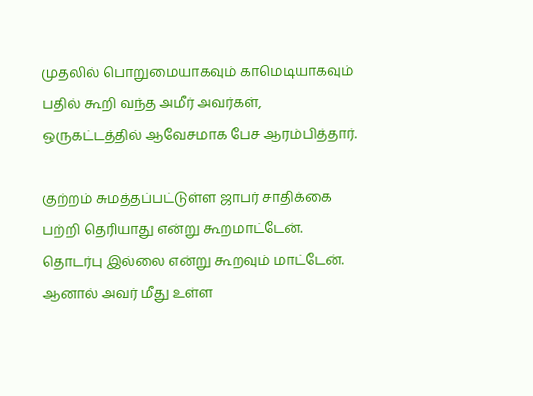முதலில் பொறுமையாகவும் காமெடியாகவும் பதில் கூறி வந்த அமீர் அவர்கள், ஒருகட்டத்தில் ஆவேசமாக பேச ஆரம்பித்தார்.

குற்றம் சுமத்தப்பட்டுள்ள ஜாபர் சாதிக்கை பற்றி தெரியாது என்று கூறமாட்டேன். தொடர்பு இல்லை என்று கூறவும் மாட்டேன். ஆனால் அவர் மீது உள்ள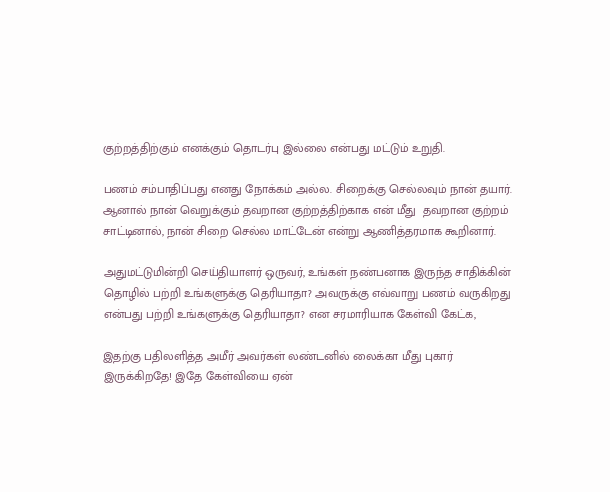குற்றத்திற்கும் எனக்கும் தொடர்பு இல்லை என்பது மட்டும் உறுதி.

பணம் சம்பாதிப்பது எனது நோக்கம் அல்ல. சிறைக்கு செல்லவும் நான் தயார். ஆனால் நான் வெறுக்கும் தவறான குற்றத்திற்காக என் மீது  தவறான குற்றம்  சாட்டினால், நான் சிறை செல்ல மாட்டேன் என்று ஆணித்தரமாக கூறினார்.

அதுமட்டுமின்றி செய்தியாளர் ஒருவர், உங்கள் நண்பனாக இருந்த சாதிக்கின் தொழில் பற்றி உங்களுக்கு தெரியாதா? அவருக்கு எவ்வாறு பணம் வருகிறது என்பது பற்றி உங்களுக்கு தெரியாதா? என சரமாரியாக கேள்வி கேட்க,

இதற்கு பதிலளித்த அமீர் அவர்கள் லண்டனில் லைக்கா மீது புகார் இருக்கிறதே! இதே கேள்வியை ஏன்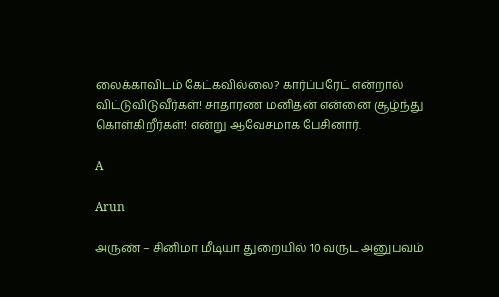லைக்காவிடம் கேட்கவில்லை? கார்ப்பரேட் என்றால் விட்டுவிடுவீர்கள்! சாதாரண மனிதன் என்னை சூழ்ந்து கொள்கிறீர்கள்! என்று ஆவேசமாக பேசினார்.

A

Arun

அருண் – சினிமா மீடியா துறையில் 10 வருட அனுபவம்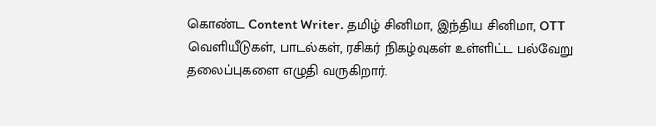கொண்ட Content Writer. தமிழ் சினிமா, இந்திய சினிமா, OTT வெளியீடுகள், பாடல்கள், ரசிகர் நிகழ்வுகள் உள்ளிட்ட பல்வேறு தலைப்புகளை எழுதி வருகிறார்.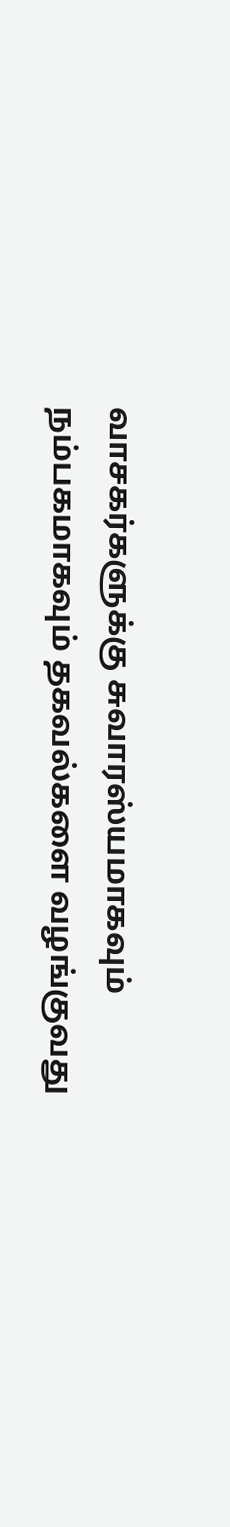வாசகர்களுக்கு சுவாரஸ்யமாகவும் நம்பகமாகவும் தகவல்களை வழங்குவது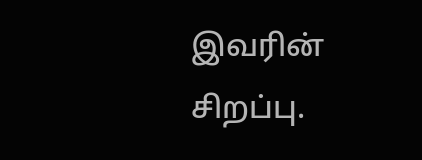இவரின் சிறப்பு.